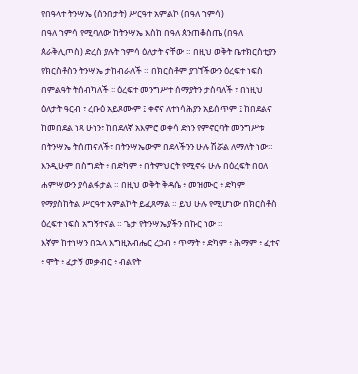የበዓላተ ትንሣኤ (ሰንበታት) ሥርዓተ አምልኮ (በዓለ ኀምሳ)
በዓለ ኀምሳ የሚባለው ከትንሣኤ እስከ በዓለ ጰንጠቆስጤ (በዓለ ጰራቅሊጦስ) ድረስ ያሉት ኀምሳ ዕለታት ናቸው ። በዚህ ወቅት ቤተክርስቲያን የክርስቶስን ትንሣኤ ታከብራለች ። በክርስቶም ያገኘችውን ዕረፍተ ነፍስ በምልዓት ትሰብካለች ፡፡ ዕረፍተ መንግሥተ ሰማያትን ታስባለች ፣ በነዚህ ዕለታት ዓርብ ፣ ረቡዕ አይጾሙም ፤ ቀኖና ለተነሳሕያን አይሰጥም ፤ ከበደልና ከመበደል ነጻ ሁነን፣ ከበደለኛ አእምሮ ወቀሳ ድነን የምኖርባት መንግሥቱ በትንሣኤ ትሰጠናለች፣ በትንሣኤውም በደላችንን ሁሉ ሽሯል ለማለት ነው። እንዲሁም በስግደት ፥ በድካም ፥ በትምህርት የሚኖሩ ሁሉ በዕረፍት በዐለ ሐምሣውን ያሳልፋታል ። በዚህ ወቅት ቅዳሴ ፥ መዝሙር ፥ ድካም የማያስከትል ሥርዓተ አምልኮት ይፈጸማል ። ይህ ሁሉ የሚሆነው በክርስቶስ ዕረፍተ ነፍስ አግኝተናል ። ጌታ የትንሣኤያችን በኩር ነው ።
እኛም ከተነሣን በኋላ እግዚአብሔር ረኃብ ፥ ጥማት ፥ ድካም ፥ ሕማም ፥ ፈተና ፥ ሞት ፥ ፈታኝ መቃብር ፥ ብልየት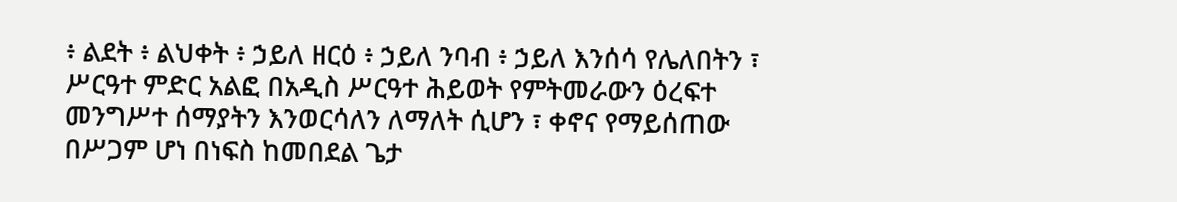፥ ልደት ፥ ልህቀት ፥ ኃይለ ዘርዕ ፥ ኃይለ ንባብ ፥ ኃይለ እንሰሳ የሌለበትን ፣ ሥርዓተ ምድር አልፎ በአዲስ ሥርዓተ ሕይወት የምትመራውን ዕረፍተ መንግሥተ ሰማያትን እንወርሳለን ለማለት ሲሆን ፣ ቀኖና የማይሰጠው በሥጋም ሆነ በነፍስ ከመበደል ጌታ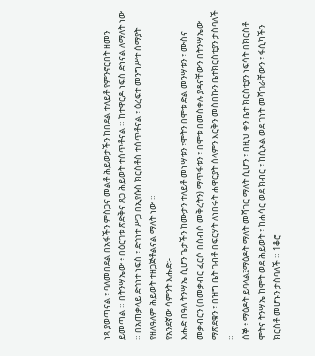ነጻ ያወጣናል ፣ ባለመበደል በአፋችን ምስጋና መልቶ ሕይወታችን ከበደል ተለይቶ የምንኖርበት ዘመን ይመጣል ። በትንሣኤው ፥ በዕርገቱ ጽድቅና ጸጋ ሕይወት ተሰጥቶናል ። ከተዋርዶ ነፍስ ድነናል ለማለት ነው ። በአጠቃላይ ድኅነተ ነፍስ ፣ ድኅነተ ሥጋ በኢየሱስ ክርስቶስ ተሰጥቶናል ፣ ዕረፍተ መንግሥተ ሰማያት የዘለዓለም ሕይወት ተዘጋጅቶልናል ማለት ነው ።
የአንደኛው ሳምንት እሑድ፡-
እሑድ በዓለ ትንሣኤ ሲሆን ጌታችን ከሙታን ተለይቶ መነሣቱን ፣ሞትን በሞቱ ድል መንሣቱን ፣ ሙስና መቃብርን (በመቃብር ፈርሶ በስብሶ መቅረትን) ማጥፋቱን ፣ በሞቱ በመስቀሉ ያዳናቸውን በትንሣኤው ማጽደቁን ፣ በዝግ ቤት ገብቶ በፍርሃት ለነበሩት ሐዋርያት ሰላምን እርቅን መስበኩን ቤተክርስቲያን ታስባለች ።
ሰኞ ፥ ማዕዶት ይባላል፤ማዕዶት ማለት መሻገር ማለት ሲሆን ፣ በዚህ ቀን ቤተ ክርስቲያን ነፍሳት በክርስቶ ሞትና ትንሣኤ ከሞት ወደ ሕይወት ፣ ከሐሳር ወደ ክብር ፣ ከሲኦል ወደ ገነት መሻገራቸውን ፣ ፋሲካችን ክርስቶ መሆኑን ታስባለች ። 1ቆሮ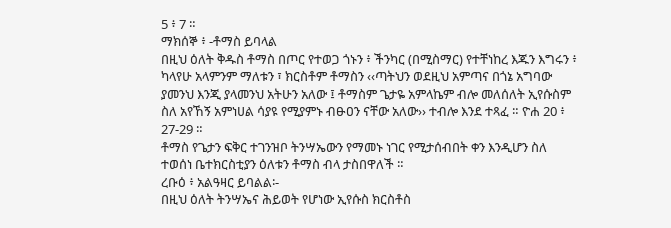5 ፥ 7 ።
ማክሰኞ ፥ -ቶማስ ይባላል
በዚህ ዕለት ቅዱስ ቶማስ በጦር የተወጋ ጎኑን ፥ ችንካር (በሚስማር) የተቸነከረ እጁን እግሩን ፥ ካላየሁ አላምንም ማለቱን ፣ ክርስቶም ቶማስን ‹‹ጣትህን ወደዚህ አምጣና በጎኔ አግባው ያመንህ እንጂ ያላመንህ አትሁን አለው ፤ ቶማስም ጌታዬ አምላኬም ብሎ መለሰለት ኢየሱስም ስለ አየኸኝ አምነሀል ሳያዩ የሚያምኑ ብፁዐን ናቸው አለው›› ተብሎ እንደ ተጻፈ ። ዮሐ 20 ፥ 27-29 ።
ቶማስ የጌታን ፍቅር ተገንዝቦ ትንሣኤውን የማመኑ ነገር የሚታሰብበት ቀን እንዲሆን ስለ ተወሰነ ቤተክርስቲያን ዕለቱን ቶማስ ብላ ታስበዋለች ።
ረቡዕ ፥ አልዓዛር ይባልል፡-
በዚህ ዕለት ትንሣኤና ሕይወት የሆነው ኢየሱስ ክርስቶስ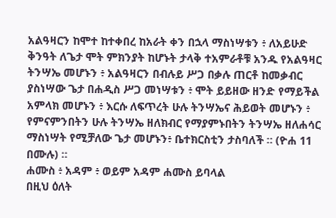አልዓዛርን ከሞተ ከተቀበረ ከአራት ቀን በኋላ ማስነሣቱን ፥ ለአይሁድ ቅንዓት ለጌታ ሞት ምክንያት ከሆኑት ታላቅ ተአምራቶቹ አንዱ የአልዓዛር ትንሣኤ መሆኑን ፥ አልዓዛርን በብሉይ ሥጋ በቃሉ ጠርቶ ከመቃብር ያስነሣው ጌታ በሐዲስ ሥጋ መነሣቱን ፥ ሞት ይይዘው ዘንድ የማይችል አምላክ መሆኑን ፥ እርሱ ለፍጥረት ሁሉ ትንሣኤና ሕይወት መሆኑን ፥ የምናምንበትን ሁሉ ትንሣኤ ዘለክብር የማያምኑበትን ትንሣኤ ዘለሐሳር ማስነሣት የሚቻለው ጌታ መሆኑን፥ ቤተክርስቲን ታስባለች ። (ዮሐ 11 በሙሉ) ።
ሐሙስ ፥ አዳም ፥ ወይም አዳም ሐሙስ ይባላል
በዚህ ዕለት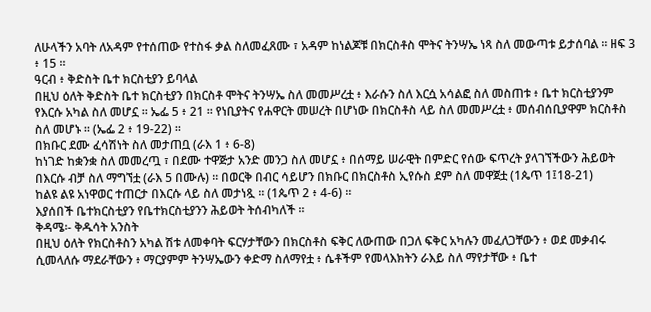ለሁላችን አባት ለአዳም የተሰጠው የተስፋ ቃል ስለመፈጸሙ ፣ አዳም ከነልጆቹ በክርስቶስ ሞትና ትንሣኤ ነጻ ስለ መውጣቱ ይታሰባል ። ዘፍ 3 ፥ 15 ።
ዓርብ ፥ ቅድስት ቤተ ክርስቲያን ይባላል
በዚህ ዕለት ቅድስት ቤተ ክርስቲያን በክርስቶ ሞትና ትንሣኤ ስለ መመሥረቷ ፥ እራሱን ስለ እርሷ አሳልፎ ስለ መስጠቱ ፥ ቤተ ክርስቲያንም የእርሱ አካል ስለ መሆኗ ። ኤፌ 5 ፥ 21 ። የነቢያትና የሐዋርት መሠረት በሆነው በክርስቶስ ላይ ስለ መመሥረቷ ፥ መሰብሰቢያዋም ክርስቶስ ስለ መሆኑ ። (ኤፌ 2 ፥ 19-22) ።
በክቡር ደሙ ፈሳሽነት ስለ መታጠቧ (ራእ 1 ፥ 6-8)
ከነገድ ከቋንቋ ስለ መመረጧ ፣ በደሙ ተዋጅታ አንድ መንጋ ስለ መሆኗ ፥ በሰማይ ሠራዊት በምድር የሰው ፍጥረት ያላገኘችውን ሕይወት በእርሱ ብቻ ስለ ማግኘቷ (ራእ 5 በሙሉ) ። በወርቅ በብር ሳይሆን በክቡር በክርስቶስ ኢየሱስ ደም ስለ መዋጀቷ (1ጴጥ 1፤18-21)
ከልዩ ልዩ አነዋወር ተጠርታ በእርሱ ላይ ስለ መታነጿ ። (1ጴጥ 2 ፥ 4-6) ።
እያሰበች ቤተክርስቲያን የቤተክርስቲያንን ሕይወት ትሰብካለች ።
ቅዳሜ፡- ቅዱሳት አንስት
በዚህ ዕለት የክርስቶስን አካል ሽቱ ለመቀባት ፍርሃታቸውን በክርስቶስ ፍቅር ለውጠው በጋለ ፍቅር አካሉን መፈለጋቸውን ፥ ወደ መቃብሩ ሲመላለሱ ማደራቸውን ፥ ማርያምም ትንሣኤውን ቀድማ ስለማየቷ ፥ ሴቶችም የመላእክትን ራእይ ስለ ማየታቸው ፥ ቤተ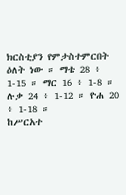ክርስቲያን የምታስተምርበት ዕለት ነው ። ማቴ 28 ፥ 1-15 ። ማር 16 ፥ 1-8 ። ሉቃ 24 ፥ 1-12 ። ዮሐ 20 ፥ 1-18 ።
ከሥርአተ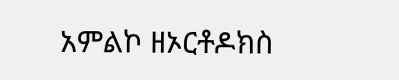አምልኮ ዘኦርቶዶክስ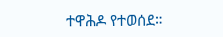ተዋሕዶ የተወሰደ።